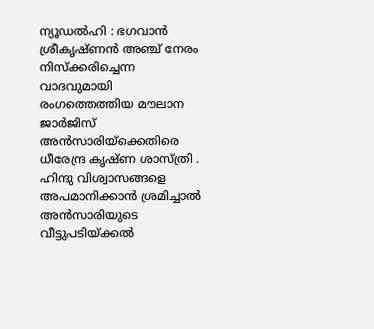ന്യൂഡൽഹി : ഭഗവാൻ ശ്രീകൃഷ്ണൻ അഞ്ച് നേരം നിസ്ക്കരിച്ചെന്ന വാദവുമായി രംഗത്തെത്തിയ മൗലാന ജാർജിസ് അൻസാരിയ്ക്കെതിരെ ധീരേന്ദ്ര കൃഷ്ണ ശാസ്ത്രി . ഹിന്ദു വിശ്വാസങ്ങളെ അപമാനിക്കാൻ ശ്രമിച്ചാൽ അൻസാരിയുടെ വീട്ടുപടിയ്ക്കൽ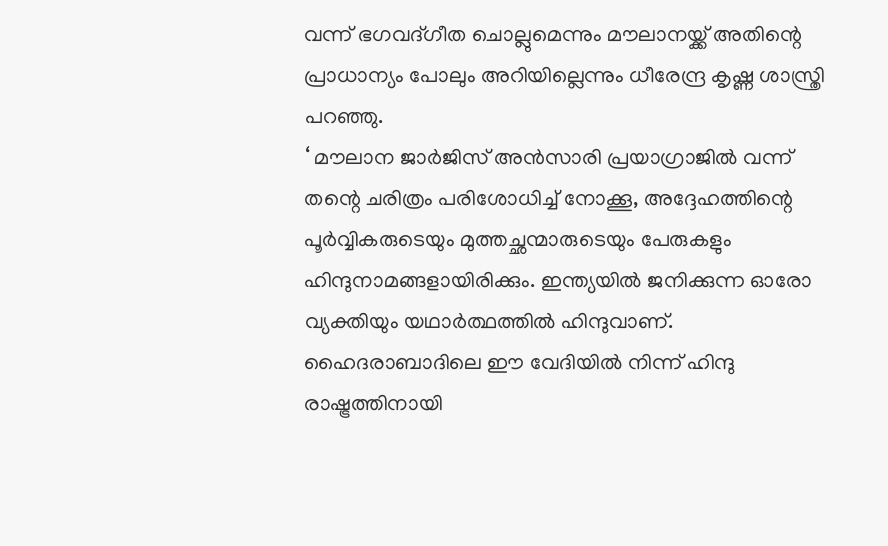വന്ന് ഭഗവദ്ഗീത ചൊല്ലുമെന്നും മൗലാനയ്ക്ക് അതിന്റെ പ്രാധാന്യം പോലും അറിയില്ലെന്നും ധീരേന്ദ്ര കൃഷ്ണ ശാസ്ത്രി പറഞ്ഞു.
‘ മൗലാന ജാർജിസ് അൻസാരി പ്രയാഗ്രാജിൽ വന്ന് തന്റെ ചരിത്രം പരിശോധിച്ച് നോക്കൂ, അദ്ദേഹത്തിന്റെ പൂർവ്വികരുടെയും മുത്തച്ഛന്മാരുടെയും പേരുകളും ഹിന്ദുനാമങ്ങളായിരിക്കും. ഇന്ത്യയിൽ ജനിക്കുന്ന ഓരോ വ്യക്തിയും യഥാർത്ഥത്തിൽ ഹിന്ദുവാണ്. ഹൈദരാബാദിലെ ഈ വേദിയിൽ നിന്ന് ഹിന്ദു രാഷ്ട്രത്തിനായി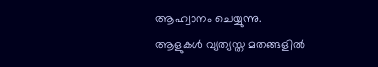ആഹ്വാനം ചെയ്യുന്നു.
ആളുകൾ വ്യത്യസ്ത മതങ്ങളിൽ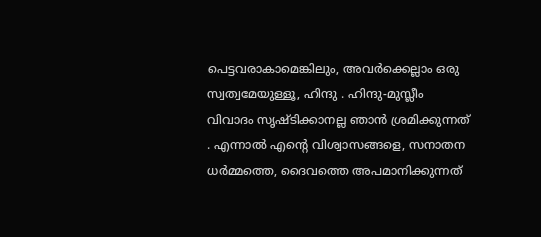പെട്ടവരാകാമെങ്കിലും, അവർക്കെല്ലാം ഒരു സ്വത്വമേയുള്ളൂ, ഹിന്ദു . ഹിന്ദു-മുസ്ലീം വിവാദം സൃഷ്ടിക്കാനല്ല ഞാൻ ശ്രമിക്കുന്നത് . എന്നാൽ എന്റെ വിശ്വാസങ്ങളെ, സനാതന ധർമ്മത്തെ, ദൈവത്തെ അപമാനിക്കുന്നത്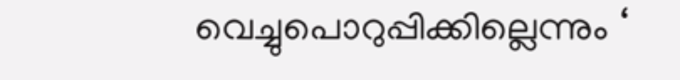വെച്ചുപൊറുപ്പിക്കില്ലെന്നും ‘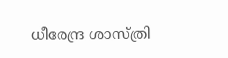ധീരേന്ദ്ര ശാസ്ത്രി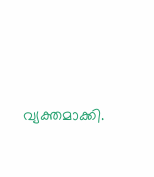വ്യക്തമാക്കി.